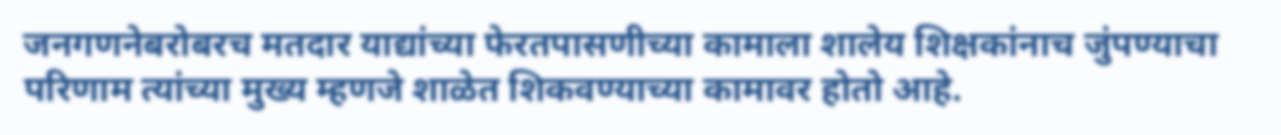जनगणनेबरोबरच मतदार याद्यांच्या फेरतपासणीच्या कामाला शालेय शिक्षकांनाच जुंपण्याचा परिणाम त्यांच्या मुख्य म्हणजे शाळेत शिकवण्याच्या कामावर होतो आहे.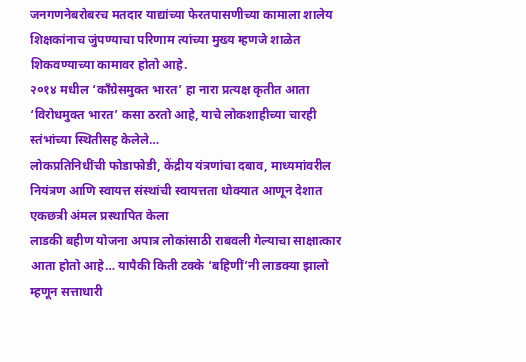जनगणनेबरोबरच मतदार याद्यांच्या फेरतपासणीच्या कामाला शालेय शिक्षकांनाच जुंपण्याचा परिणाम त्यांच्या मुख्य म्हणजे शाळेत शिकवण्याच्या कामावर होतो आहे.
२०१४ मधील ‘काँग्रेसमुक्त भारत’ हा नारा प्रत्यक्ष कृतीत आता ‘विरोधमुक्त भारत’ कसा ठरतो आहे, याचे लोकशाहीच्या चारही स्तंभांच्या स्थितीसह केलेले…
लोकप्रतिनिधींची फोडाफोडी, केंद्रीय यंत्रणांचा दबाव, माध्यमांवरील नियंत्रण आणि स्वायत्त संस्थांची स्वायत्तता धोक्यात आणून देशात एकछत्री अंमल प्रस्थापित केला
लाडकी बहीण योजना अपात्र लोकांसाठी राबवली गेल्याचा साक्षात्कार आता होतो आहे… यापैकी किती टक्के ‘बहिणीं’नी लाडक्या झालो म्हणून सत्ताधारी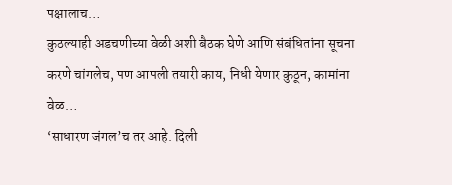पक्षालाच…
कुठल्याही अडचणीच्या वेळी अशी बैठक घेणे आणि संबंधितांना सूचना करणे चांगलेच, पण आपली तयारी काय, निधी येणार कुठून, कामांना वेळ…
‘साधारण जंगल’च तर आहे. दिली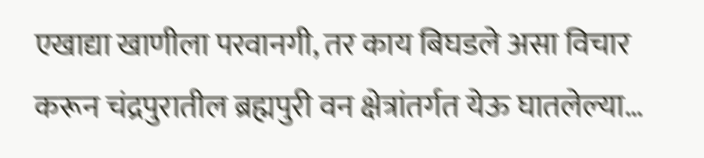एखाद्या खाणीला परवानगी, तर काय बिघडले असा विचार करून चंद्रपुरातील ब्रह्मपुरी वन क्षेत्रांतर्गत येऊ घातलेल्या…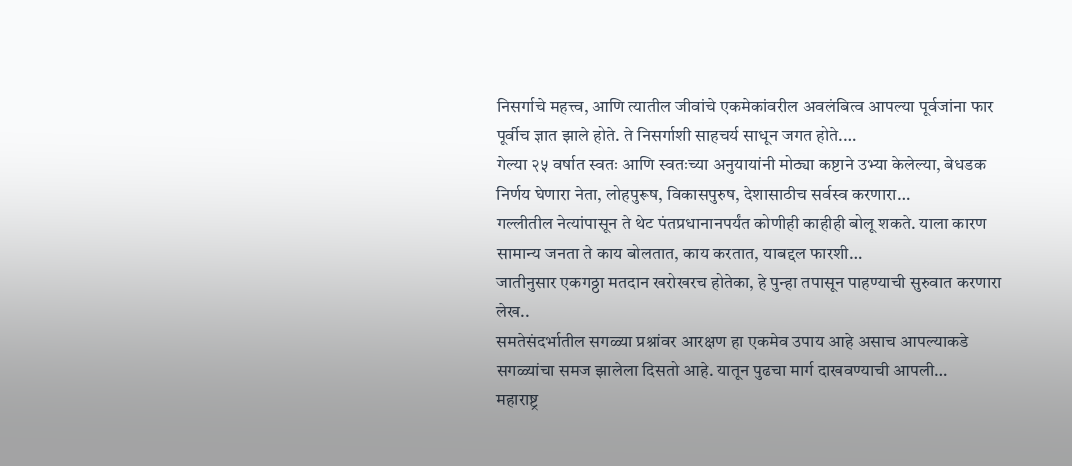निसर्गाचे महत्त्व, आणि त्यातील जीवांचे एकमेकांवरील अवलंबित्व आपल्या पूर्वजांना फार पूर्वीच ज्ञात झाले होते. ते निसर्गाशी साहचर्य साधून जगत होते.…
गेल्या २५ वर्षात स्वतः आणि स्वतःच्या अनुयायांनी मोठ्या कष्टाने उभ्या केलेल्या, बेधडक निर्णय घेणारा नेता, लोहपुरूष, विकासपुरुष, देशासाठीच सर्वस्व करणारा…
गल्लीतील नेत्यांपासून ते थेट पंतप्रधानानपर्यंत कोणीही काहीही बोलू शकते. याला कारण सामान्य जनता ते काय बोलतात, काय करतात, याबद्दल फारशी…
जातीनुसार एकगठ्ठा मतदान खरोखरच होतेका, हे पुन्हा तपासून पाहण्याची सुरुवात करणारा लेख..
समतेसंदर्भातील सगळ्या प्रश्नांवर आरक्षण हा एकमेव उपाय आहे असाच आपल्याकडे सगळ्यांचा समज झालेला दिसतो आहे. यातून पुढचा मार्ग दाखवण्याची आपली…
महाराष्ट्र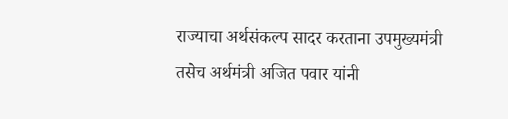राज्याचा अर्थसंकल्प सादर करताना उपमुख्यमंत्री तसेच अर्थमंत्री अजित पवार यांनी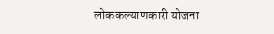लोककल्याणकारी योजना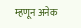म्हणून अनेक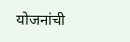योजनांची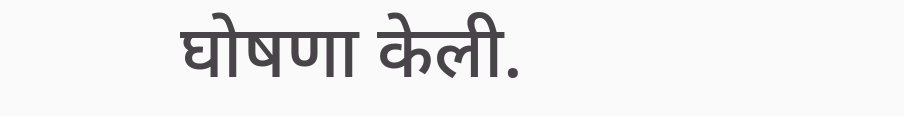घोषणा केली.